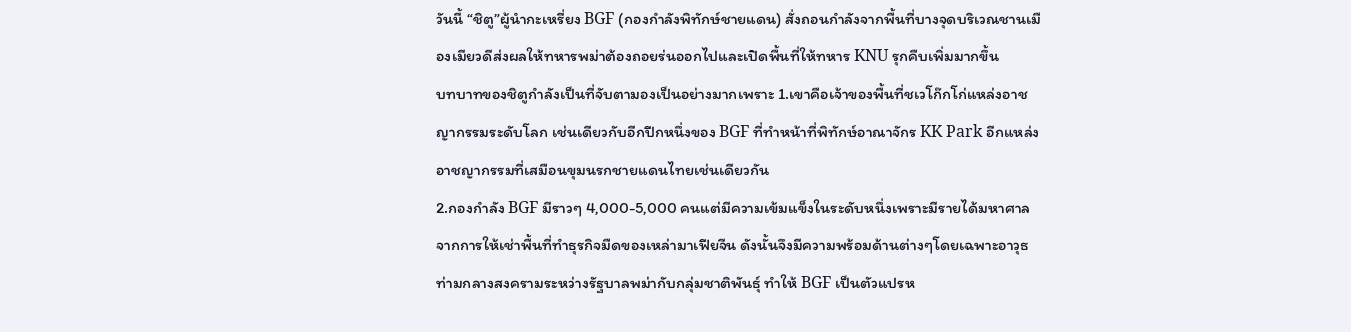วันนี้ “ชิตู”ผู้นำกะเหรี่ยง BGF (กองกำลังพิทักษ์ชายแดน) สั่งถอนกำลังจากพื้นที่บางจุดบริเวณชานเมืองเมียวดีส่งผลให้ทหารพม่าต้องถอยร่นออกไปและเปิดพื้นที่ให้ทหาร KNU รุกคืบเพิ่มมากขึ้น
บทบาทของชิตูกำลังเป็นที่จับตามองเป็นอย่างมากเพราะ 1.เขาคือเจ้าของพื้นที่ชเวโก๊กโก่แหล่งอาชญากรรมระดับโลก เช่นเดียวกับอีกปีกหนึ่งของ BGF ที่ทำหน้าที่พิทักษ์อาณาจักร KK Park อีกแหล่งอาชญากรรมที่เสมือนขุมนรกชายแดนไทยเช่นเดียวกัน
2.กองกำลัง BGF มีราวๆ 4,000-5,000 คนแต่มีความเข้มแข็งในระดับหนึ่งเพราะมีรายได้มหาศาลจากการให้เช่าพื้นที่ทำธุรกิจมืดของเหล่ามาเฟียจีน ดังนั้นจึงมีความพร้อมด้านต่างๆโดยเฉพาะอาวุธ ท่ามกลางสงครามระหว่างรัฐบาลพม่ากับกลุ่มชาติพันธุ์ ทำให้ BGF เป็นตัวแปรห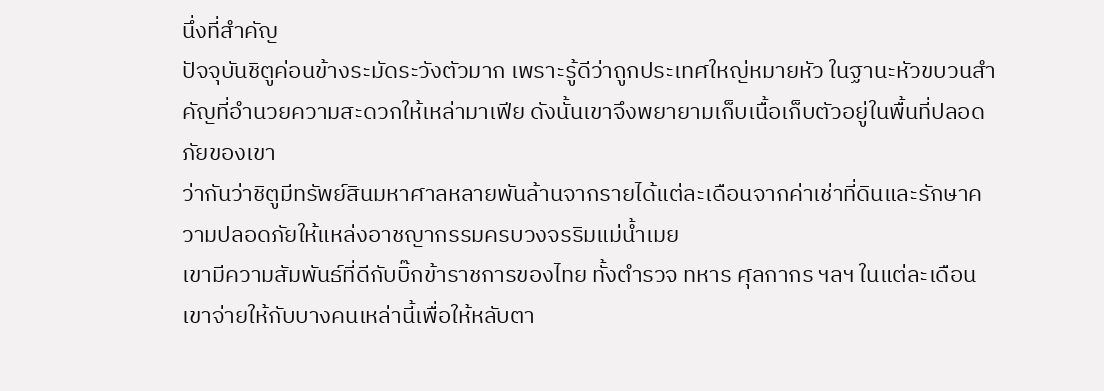นึ่งที่สำคัญ
ปัจจุบันชิตูค่อนข้างระมัดระวังตัวมาก เพราะรู้ดีว่าถูกประเทศใหญ่หมายหัว ในฐานะหัวขบวนสำคัญที่อำนวยความสะดวกให้เหล่ามาเฟีย ดังนั้นเขาจึงพยายามเก็บเนื้อเก็บตัวอยู่ในพื้นที่ปลอดภัยของเขา
ว่ากันว่าชิตูมีทรัพย์สินมหาศาลหลายพันล้านจากรายได้แต่ละเดือนจากค่าเช่าที่ดินและรักษาความปลอดภัยให้แหล่งอาชญากรรมครบวงจรริมแม่น้ำเมย
เขามีความสัมพันธ์ที่ดีกับบิ๊กข้าราชการของไทย ทั้งตำรวจ ทหาร ศุลกากร ฯลฯ ในแต่ละเดือนเขาจ่ายให้กับบางคนเหล่านี้เพื่อให้หลับตา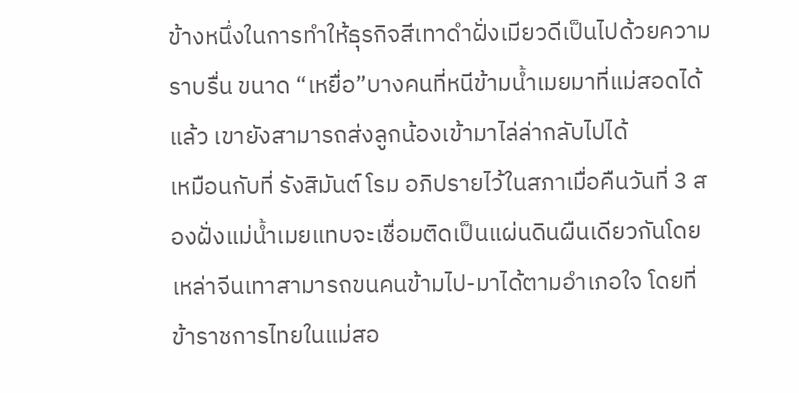ข้างหนึ่งในการทำให้ธุรกิจสีเทาดำฝั่งเมียวดีเป็นไปด้วยความราบรื่น ขนาด “เหยื่อ”บางคนที่หนีข้ามน้ำเมยมาที่แม่สอดได้แล้ว เขายังสามารถส่งลูกน้องเข้ามาไล่ล่ากลับไปได้
เหมือนกับที่ รังสิมันต์ โรม อภิปรายไว้ในสภาเมื่อคืนวันที่ 3 สองฝั่งแม่น้ำเมยแทบจะเชื่อมติดเป็นแผ่นดินผืนเดียวกันโดยเหล่าจีนเทาสามารถขนคนข้ามไป-มาได้ตามอำเภอใจ โดยที่ข้าราชการไทยในแม่สอ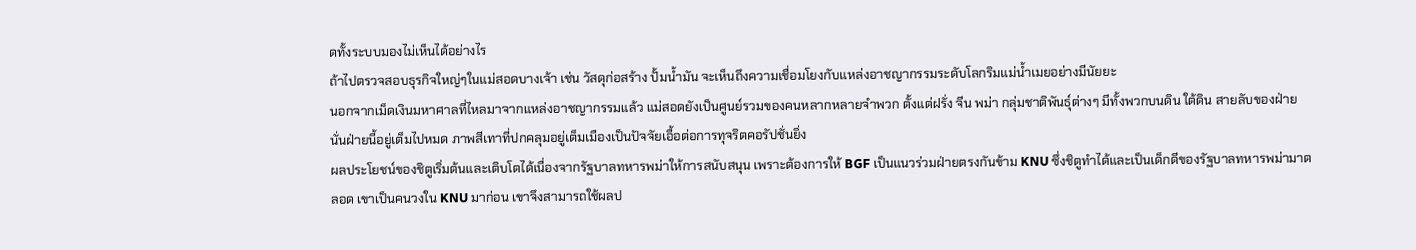ดทั้งระบบมองไม่เห็นได้อย่างไร
ถ้าไปตรวจสอบธุรกิจใหญ่ๆในแม่สอดบางเจ้า เช่น วัสดุก่อสร้าง ปั้มน้ำมัน จะเห็นถึงความเชื่อมโยงกับแหล่งอาชญากรรมระดับโลกริมแม่น้ำเมยอย่างมีนัยยะ
นอกจากเม็ดเงินมหาศาลที่ไหลมาจากแหล่งอาชญากรรมแล้ว แม่สอดยังเป็นศูนย์รวมของคนหลากหลายจำพวก ตั้งแต่ฝรั่ง จีน พม่า กลุ่มชาติพันธุ์ต่างๆ มีทั้งพวกบนดิน ใต้ดิน สายลับของฝ่ายนั่นฝ่ายนี้อยู่เต็มไปหมด ภาพสีเทาที่ปกคลุมอยู่เต็มเมืองเป็นปัจจัยเอื้อต่อการทุจริตคอรัปชั่นยิ่ง
ผลประโยชน์ของชิตูเริ่มต้นและเติบโตได้เนื่องจากรัฐบาลทหารพม่าให้การสนับสนุน เพราะต้องการให้ BGF เป็นแนวร่วมฝ่ายตรงกันข้าม KNU ซึ่งชิตูทำได้และเป็นเด็กดีของรัฐบาลทหารพม่ามาตลอด เขาเป็นคนวงใน KNU มาก่อน เขาจึงสามารถใช้ผลป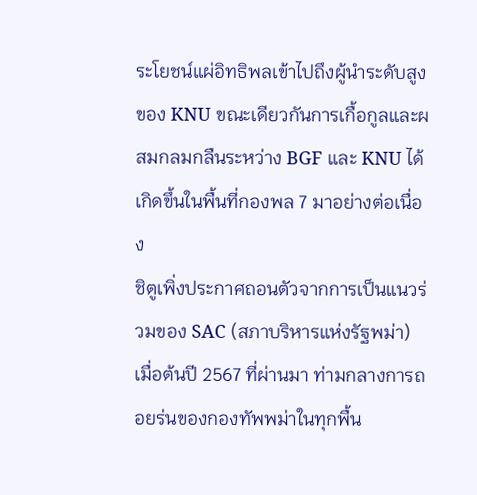ระโยชน์แผ่อิทธิพลเข้าไปถึงผู้นำระดับสูงของ KNU ขณะเดียวกันการเกื้อกูลและผสมกลมกลืนระหว่าง BGF และ KNU ได้เกิดขึ้นในพื้นที่กองพล 7 มาอย่างต่อเนื่อง
ชิตูเพิ่งประกาศถอนตัวจากการเป็นแนวร่วมของ SAC (สภาบริหารแห่งรัฐพม่า) เมื่อต้นปี 2567 ที่ผ่านมา ท่ามกลางการถอยร่นของกองทัพพม่าในทุกพื้น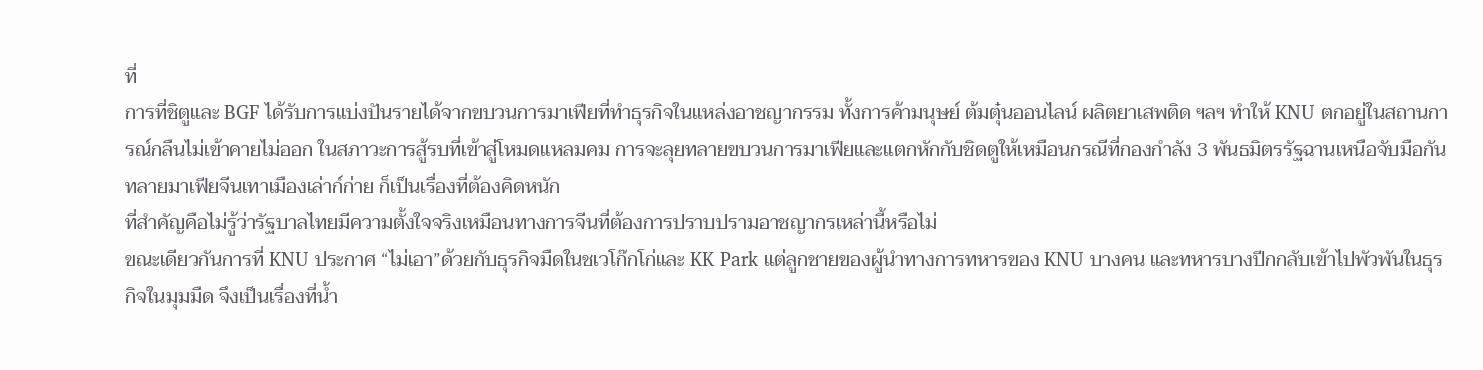ที่
การที่ชิตูและ BGF ได้รับการแบ่งปันรายได้จากขบวนการมาเฟียที่ทำธุรกิจในแหล่งอาชญากรรม ทั้งการค้ามนุษย์ ต้มตุ๋นออนไลน์ ผลิตยาเสพติด ฯลฯ ทำให้ KNU ตกอยู่ในสถานการณ์กลืนไม่เข้าคายไม่ออก ในสภาวะการสู้รบที่เข้าสู่โหมดแหลมคม การจะลุยทลายขบวนการมาเฟียและแตกหักกับชิดตูให้เหมือนกรณีที่กองกำลัง 3 พันธมิตรรัฐฉานเหนือจับมือกันทลายมาเฟียจีนเทาเมืองเล่าก์ก่าย ก็เป็นเรื่องที่ต้องคิดหนัก
ที่สำคัญคือไม่รู้ว่ารัฐบาลไทยมีความตั้งใจจริงเหมือนทางการจีนที่ต้องการปราบปรามอาชญากรเหล่านี้หรือไม่
ขณะเดียวกันการที่ KNU ประกาศ “ไม่เอา”ด้วยกับธุรกิจมืดในชเวโก๊กโก่และ KK Park แต่ลูกชายของผู้นำทางการทหารของ KNU บางคน และทหารบางปีกกลับเข้าไปพัวพันในธุรกิจในมุมมืด จึงเป็นเรื่องที่น้ำ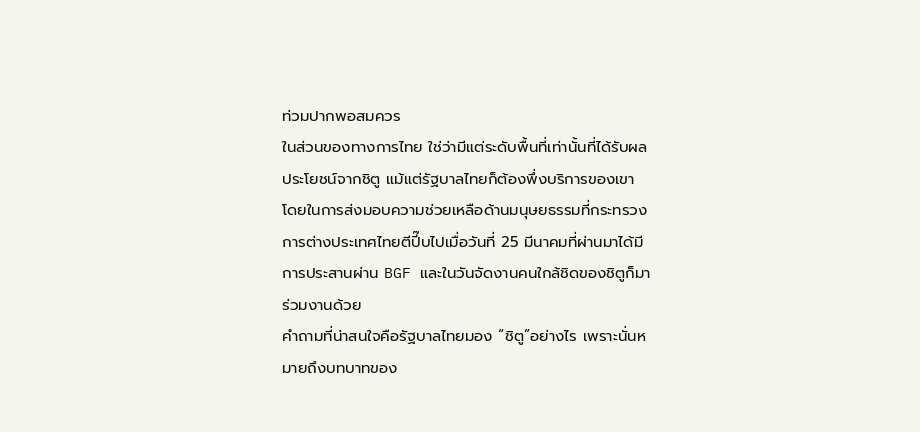ท่วมปากพอสมควร
ในส่วนของทางการไทย ใช่ว่ามีแต่ระดับพื้นที่เท่านั้นที่ได้รับผลประโยชน์จากชิตู แม้แต่รัฐบาลไทยก็ต้องพึ่งบริการของเขา โดยในการส่งมอบความช่วยเหลือด้านมนุษยธรรมที่กระทรวงการต่างประเทศไทยตีปี๊บไปเมื่อวันที่ 25 มีนาคมที่ผ่านมาได้มีการประสานผ่าน BGF และในวันจัดงานคนใกล้ชิดของชิตูก็มาร่วมงานด้วย
คำถามที่น่าสนใจคือรัฐบาลไทยมอง “ชิตู”อย่างไร เพราะนั่นหมายถึงบทบาทของ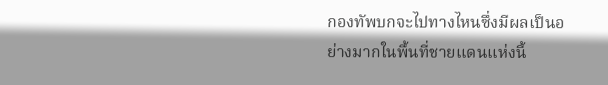กองทัพบกจะไปทางไหนซึ่งมีผลเป็นอย่างมากในพื้นที่ชายแดนแห่งนี้